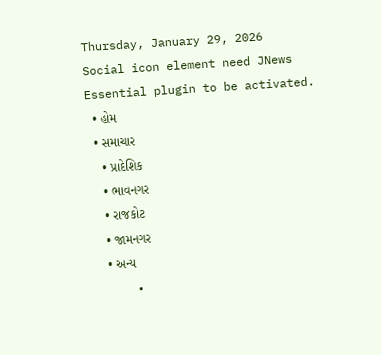Thursday, January 29, 2026
Social icon element need JNews Essential plugin to be activated.
  • હોમ
  • સમાચાર
    • પ્રાદેશિક
    • ભાવનગર
    • રાજકોટ
    • જામનગર
    • અન્ય
      •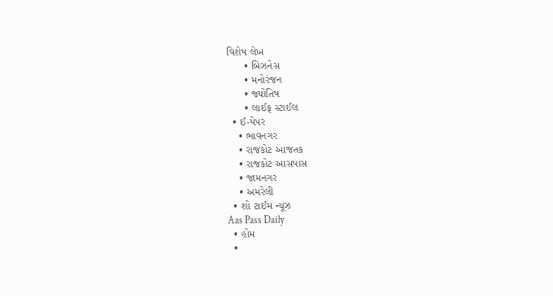વિશેષ લેખ
      • બિઝનેસ
      • મનોરંજન
      • જ્યોતિષ
      • લાઈફ સ્ટાઈલ
  • ઈ-પેપર
    • ભાવનગર
    • રાજકોટ આજતક
    • રાજકોટ આસપાસ
    • જામનગર
    • અમરેલી
  • શો ટાઈમ ન્યૂઝ
Aas Pass Daily
  • હોમ
  •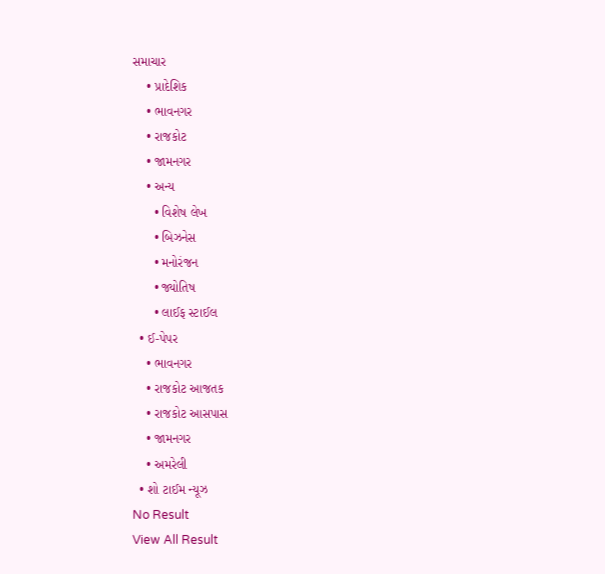સમાચાર
    • પ્રાદેશિક
    • ભાવનગર
    • રાજકોટ
    • જામનગર
    • અન્ય
      • વિશેષ લેખ
      • બિઝનેસ
      • મનોરંજન
      • જ્યોતિષ
      • લાઈફ સ્ટાઈલ
  • ઈ-પેપર
    • ભાવનગર
    • રાજકોટ આજતક
    • રાજકોટ આસપાસ
    • જામનગર
    • અમરેલી
  • શો ટાઈમ ન્યૂઝ
No Result
View All Result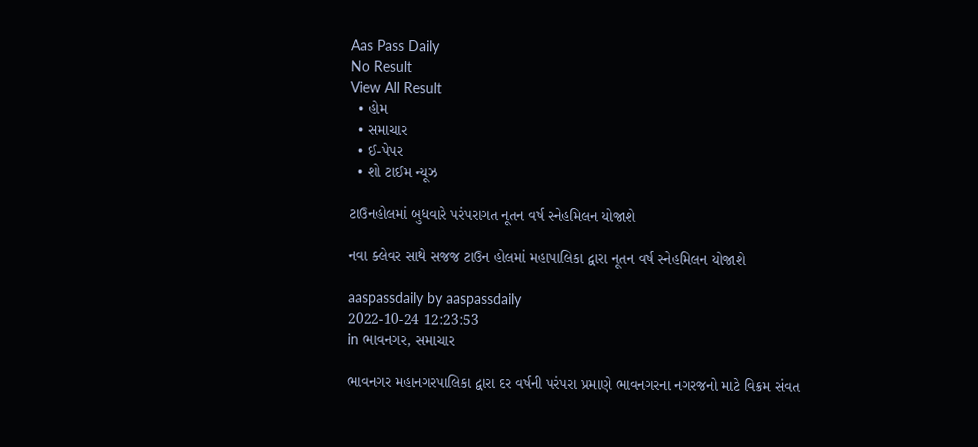Aas Pass Daily
No Result
View All Result
  • હોમ
  • સમાચાર
  • ઈ-પેપર
  • શો ટાઈમ ન્યૂઝ

ટાઉનહોલમાં બુધવારે પરંપરાગત નૂતન વર્ષ સ્નેહમિલન યોજાશે

નવા ક્લેવર સાથે સજજ ટાઉન હોલમાં મહાપાલિકા દ્વારા નૂતન વર્ષ સ્નેહમિલન યોજાશે

aaspassdaily by aaspassdaily
2022-10-24 12:23:53
in ભાવનગર, સમાચાર

ભાવનગર મહાનગરપાલિકા દ્વારા દર વર્ષની પરંપરા પ્રમાણે ભાવનગરના નગરજનો માટે વિક્રમ સંવત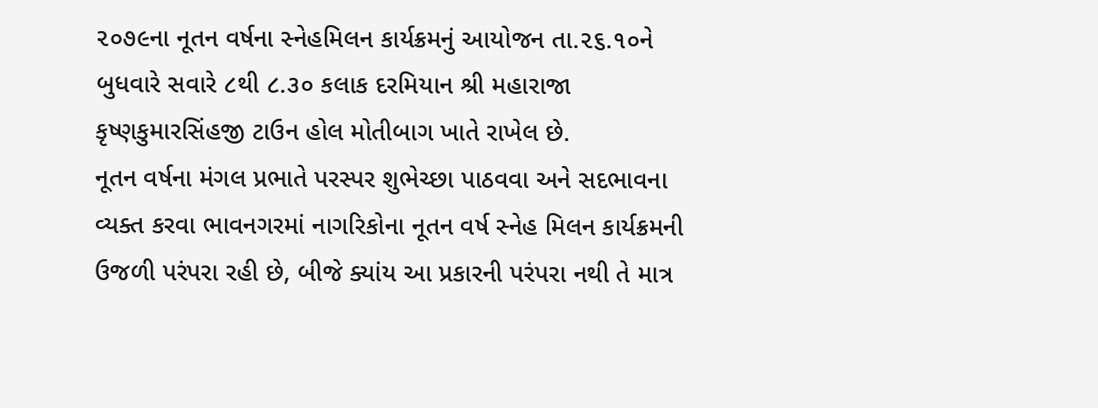૨૦૭૯ના નૂતન વર્ષના સ્નેહમિલન કાર્યક્રમનું આયોજન તા.૨૬.૧૦ને બુધવારે સવારે ૮થી ૮.૩૦ કલાક દરમિયાન શ્રી મહારાજા કૃષ્ણકુમારસિંહજી ટાઉન હોલ મોતીબાગ ખાતે રાખેલ છે.
નૂતન વર્ષના મંગલ પ્રભાતે પરસ્પર શુભેચ્છા પાઠવવા અને સદભાવના વ્યક્ત કરવા ભાવનગરમાં નાગરિકોના નૂતન વર્ષ સ્નેહ મિલન કાર્યક્રમની ઉજળી પરંપરા રહી છે, બીજે ક્યાંય આ પ્રકારની પરંપરા નથી તે માત્ર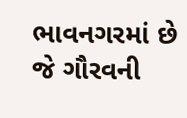ભાવનગરમાં છે જે ગૌરવની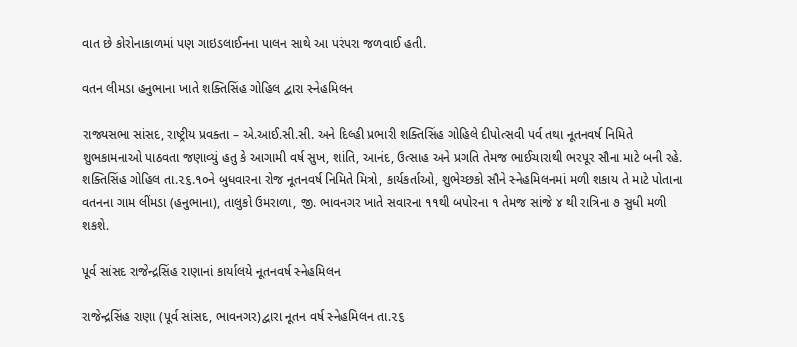વાત છે કોરોનાકાળમાં પણ ગાઇડલાઈનના પાલન સાથે આ પરંપરા જળવાઈ હતી.

વતન લીમડા હનુભાના ખાતે શક્તિસિંહ ગોહિલ દ્વારા સ્નેહમિલન

રાજ્યસભા સાંસદ, રાષ્ટ્રીય પ્રવક્તા – એ.આઈ.સી.સી. અને દિલ્હી પ્રભારી શક્તિસિંહ ગોહિલે દીપોત્સવી પર્વ તથા નૂતનવર્ષ નિમિતે શુભકામનાઓ પાઠવતા જણાવ્યું હતુ કે આગામી વર્ષ સુખ, શાંતિ, આનંદ, ઉત્સાહ અને પ્રગતિ તેમજ ભાઈચારાથી ભરપૂર સૌના માટે બની રહે. શક્તિસિંહ ગોહિલ તા.૨૬.૧૦ને બુધવારના રોજ નૂતનવર્ષ નિમિતે મિત્રો, કાર્યકર્તાઓ, શુભેચ્છકો સૌને સ્નેહમિલનમાં મળી શકાય તે માટે પોતાના વતનના ગામ લીંમડા (હનુભાના), તાલુકો ઉમરાળા, જી. ભાવનગર ખાતે સવારના ૧૧થી બપોરના ૧ તેમજ સાંજે ૪ થી રાત્રિના ૭ સુધી મળી શકશે.

પૂર્વ સાંસદ રાજેન્દ્રસિંહ રાણાનાં કાર્યાલયે નૂતનવર્ષ સ્નેહમિલન

રાજેન્દ્રસિંહ રાણા (પૂર્વ સાંસદ, ભાવનગર)દ્વારા નૂતન વર્ષ સ્નેહમિલન તા.૨૬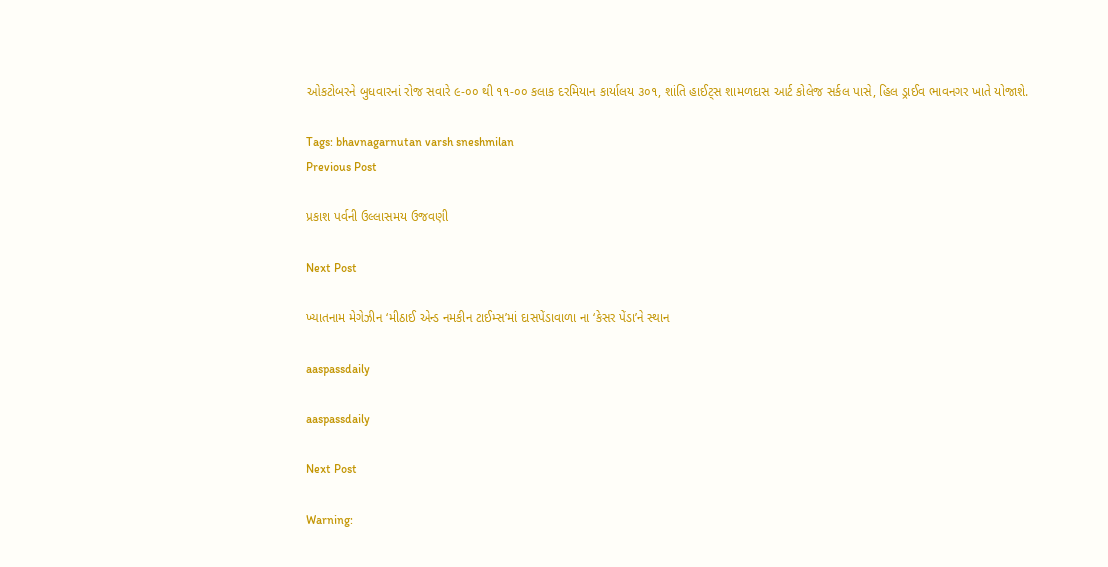ઓકટોબરને બુધવારનાં રોજ સવારે ૯-૦૦ થી ૧૧-૦૦ કલાક દરમિયાન કાર્યાલય ૩૦૧, શાંતિ હાઈટ્‌સ શામળદાસ આર્ટ કોલેજ સર્કલ પાસે, હિલ ડ્રાઈવ ભાવનગર ખાતે યોજાશે.

Tags: bhavnagarnutan varsh sneshmilan
Previous Post

પ્રકાશ પર્વની ઉલ્લાસમય ઉજવણી

Next Post

ખ્યાતનામ મેગેઝીન ‘મીઠાઈ એન્ડ નમકીન ટાઈમ્સ’માં દાસપેંડાવાળા ના ‘કેસર પેંડા’ને સ્થાન

aaspassdaily

aaspassdaily

Next Post

Warning: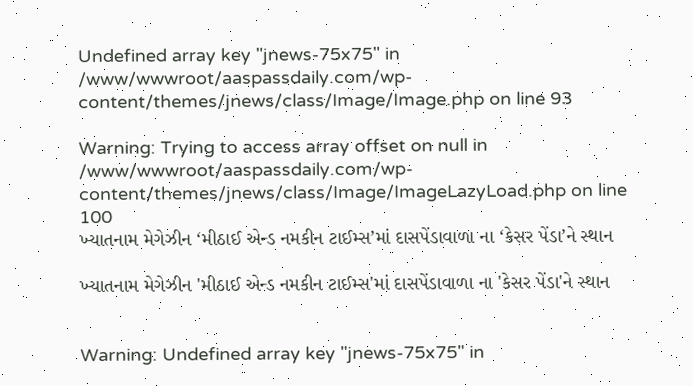Undefined array key "jnews-75x75" in /www/wwwroot/aaspassdaily.com/wp-content/themes/jnews/class/Image/Image.php on line 93

Warning: Trying to access array offset on null in /www/wwwroot/aaspassdaily.com/wp-content/themes/jnews/class/Image/ImageLazyLoad.php on line 100
ખ્યાતનામ મેગેઝીન ‘મીઠાઈ એન્ડ નમકીન ટાઈમ્સ’માં દાસપેંડાવાળા ના ‘કેસર પેંડા’ને સ્થાન

ખ્યાતનામ મેગેઝીન 'મીઠાઈ એન્ડ નમકીન ટાઈમ્સ'માં દાસપેંડાવાળા ના 'કેસર પેંડા'ને સ્થાન


Warning: Undefined array key "jnews-75x75" in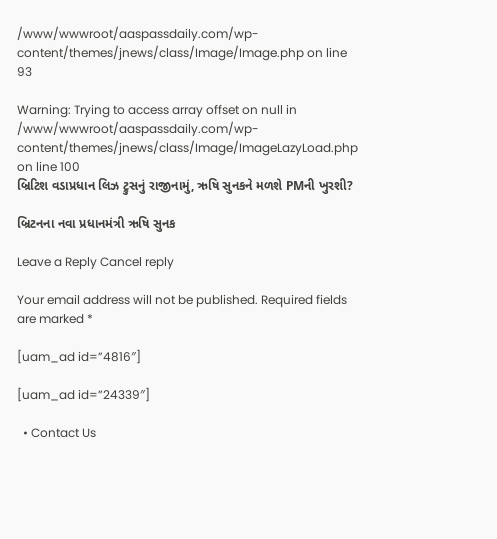/www/wwwroot/aaspassdaily.com/wp-content/themes/jnews/class/Image/Image.php on line 93

Warning: Trying to access array offset on null in /www/wwwroot/aaspassdaily.com/wp-content/themes/jnews/class/Image/ImageLazyLoad.php on line 100
બ્રિટિશ વડાપ્રધાન લિઝ ટ્રુસનું રાજીનામું, ઋષિ સુનકને મળશે PMની ખુરશી?

બ્રિટનના નવા પ્રધાનમંત્રી ઋષિ સુનક

Leave a Reply Cancel reply

Your email address will not be published. Required fields are marked *

[uam_ad id=”4816″]

[uam_ad id=”24339″]

  • Contact Us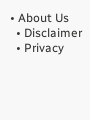• About Us
  • Disclaimer
  • Privacy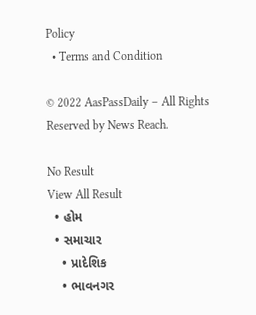Policy
  • Terms and Condition

© 2022 AasPassDaily – All Rights Reserved by News Reach.

No Result
View All Result
  • હોમ
  • સમાચાર
    • પ્રાદેશિક
    • ભાવનગર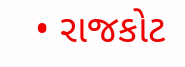• રાજકોટ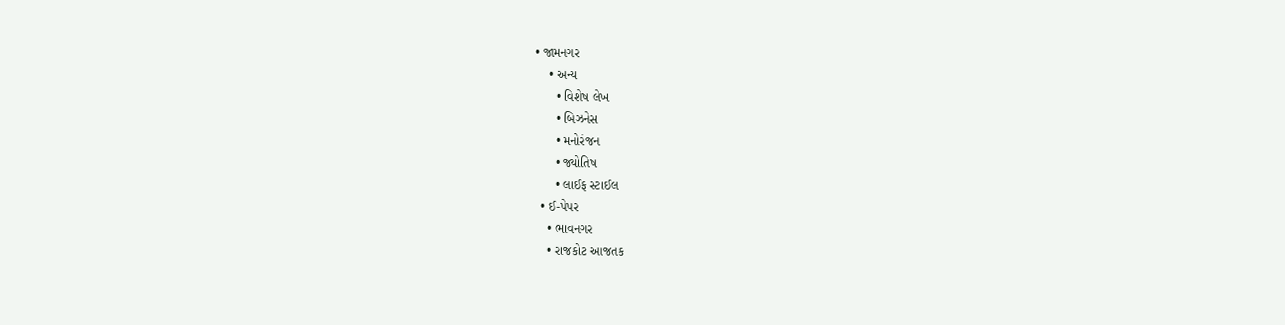• જામનગર
    • અન્ય
      • વિશેષ લેખ
      • બિઝનેસ
      • મનોરંજન
      • જ્યોતિષ
      • લાઈફ સ્ટાઈલ
  • ઈ-પેપર
    • ભાવનગર
    • રાજકોટ આજતક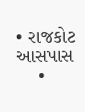• રાજકોટ આસપાસ
    •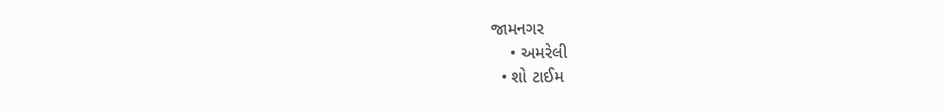જામનગર
    • અમરેલી
  • શો ટાઈમ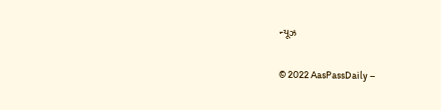ન્યૂઝ

© 2022 AasPassDaily –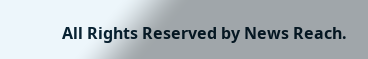All Rights Reserved by News Reach.